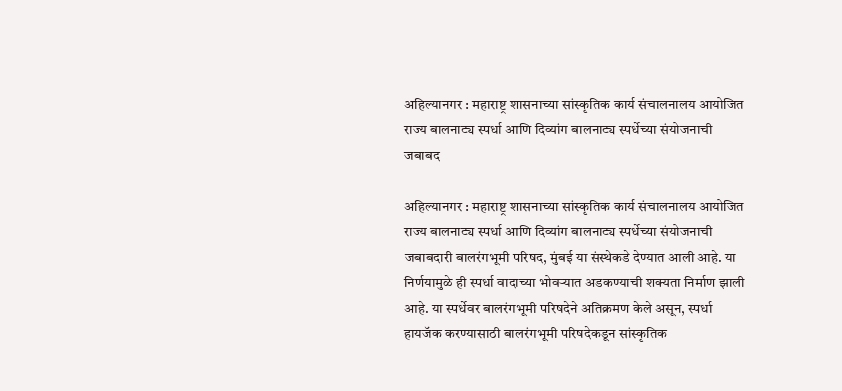अहिल्यानगर : महाराष्ट्र शासनाच्या सांस्कृतिक कार्य संचालनालय आयोजित राज्य बालनाट्य स्पर्धा आणि दिव्यांग बालनाट्य स्पर्धेच्या संयोजनाची जबाबद

अहिल्यानगर : महाराष्ट्र शासनाच्या सांस्कृतिक कार्य संचालनालय आयोजित राज्य बालनाट्य स्पर्धा आणि दिव्यांग बालनाट्य स्पर्धेच्या संयोजनाची जबाबदारी बालरंगभूमी परिषद, मुंबई या संस्थेकडे देण्यात आली आहे. या निर्णयामुळे ही स्पर्धा वादाच्या भोवऱ्यात अडकण्याची शक्यता निर्माण झाली आहे. या स्पर्धेवर बालरंगभूमी परिषदेने अतिक्रमण केले असून, स्पर्धा हायजॅक करण्यासाठी बालरंगभूमी परिषदेकडून सांस्कृतिक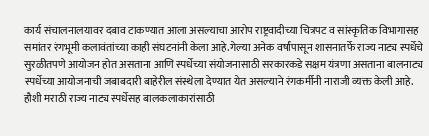कार्य संचालनालयावर दबाव टाकण्यात आला असल्याचा आरोप राष्ट्रवादीच्या चित्रपट व सांस्कृतिक विभागासह समांतर रंगभूमी कलावंतांच्या काही संघटनांनी केला आहे.गेल्या अनेक वर्षांपासून शासनातर्फे राज्य नाट्य स्पर्धेचे सुरळीतपणे आयोजन होत असताना आणि स्पर्धेच्या संयोजनासाठी सरकारकडे सक्षम यंत्रणा असताना बालनाट्य स्पर्धेच्या आयोजनाची जबाबदारी बाहेरील संस्थेला देण्यात येत असल्याने रंगकर्मीनी नाराजी व्यक्त केली आहे.
हौशी मराठी राज्य नाट्य स्पर्धेसह बालकलाकारांसाठी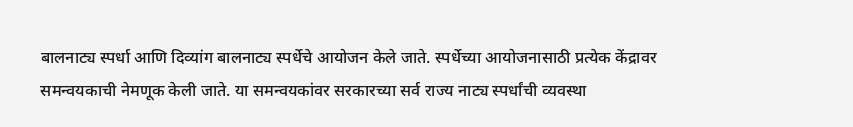बालनाट्य स्पर्धा आणि दिव्यांग बालनाट्य स्पर्धेचे आयोजन केले जाते. स्पर्धेच्या आयोजनासाठी प्रत्येक केंद्रावर समन्वयकाची नेमणूक केली जाते. या समन्वयकांवर सरकारच्या सर्व राज्य नाट्य स्पर्धांची व्यवस्था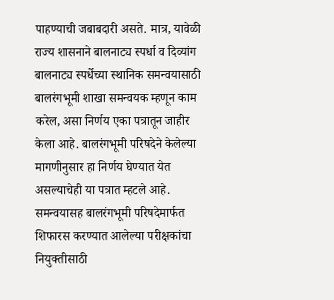पाहण्याची जबाबदारी असते. मात्र, यावेळी राज्य शासनाने बालनाट्य स्पर्धा व दिव्यांग बालनाट्य स्पर्धेच्या स्थानिक समन्वयासाठी बालरंगभूमी शाखा समन्वयक म्हणून काम करेल, असा निर्णय एका पत्रातून जाहीर केला आहे. बालरंगभूमी परिषदेने केलेल्या मागणीनुसार हा निर्णय घेण्यात येत असल्याचेही या पत्रात म्हटले आहे. समन्वयासह बालरंगभूमी परिषदेमार्फत शिफारस करण्यात आलेल्या परीक्षकांचा नियुक्तीसाठी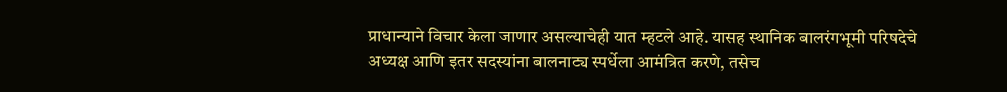प्राधान्याने विचार केला जाणार असल्याचेही यात म्हटले आहे. यासह स्थानिक बालरंगभूमी परिषदेचे अध्यक्ष आणि इतर सदस्यांना बालनाट्य स्पर्धेला आमंत्रित करणे, तसेच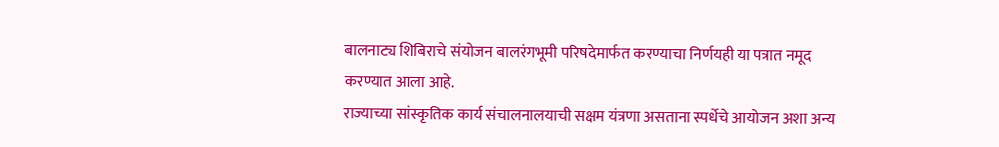बालनाट्य शिबिराचे संयोजन बालरंगभूमी परिषदेमार्फत करण्याचा निर्णयही या पत्रात नमूद करण्यात आला आहे.
राज्याच्या सांस्कृतिक कार्य संचालनालयाची सक्षम यंत्रणा असताना स्पर्धेचे आयोजन अशा अन्य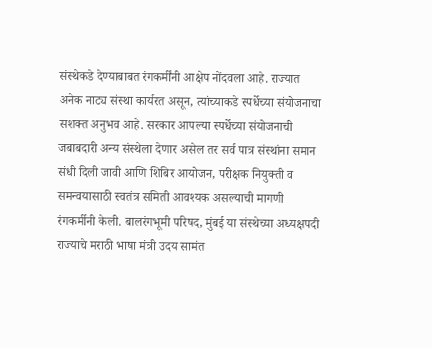संस्थेकडे देण्याबाबत रंगकर्मींनी आक्षेप नोंदवला आहे. राज्यात अनेक नाट्य संस्था कार्यरत असून, त्यांच्याकडे स्पर्धेच्या संयोजनाचा सशक्त अनुभव आहे. सरकार आपल्या स्पर्धेच्या संयोजनाची जबाबदारी अन्य संस्थेला देणार असेल तर सर्व पात्र संस्थांना समान संधी दिली जावी आणि शिबिर आयोजन, परीक्षक नियुक्ती व समन्वयासाठी स्वतंत्र समिती आवश्यक असल्याची मागणी रंगकर्मीनी केली. बालरंगभूमी परिषद, मुंबई या संस्थेच्या अध्यक्षपदी राज्याचे मराठी भाषा मंत्री उदय सामंत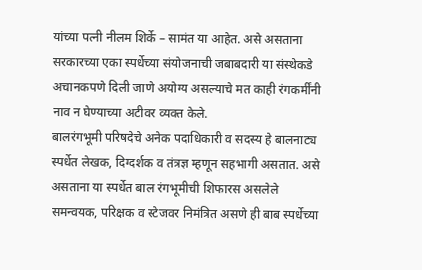यांच्या पत्नी नीलम शिर्के – सामंत या आहेत. असे असताना सरकारच्या एका स्पर्धेच्या संयोजनाची जबाबदारी या संस्थेकडे अचानकपणे दिली जाणे अयोग्य असल्याचे मत काही रंगकर्मींनी नाव न घेण्याच्या अटीवर व्यक्त केले.
बालरंगभूमी परिषदेचे अनेक पदाधिकारी व सदस्य हे बालनाट्य स्पर्धेत लेखक, दिग्दर्शक व तंत्रज्ञ म्हणून सहभागी असतात. असे असताना या स्पर्धेत बाल रंगभूमीची शिफारस असलेले समन्वयक, परिक्षक व स्टेजवर निमंत्रित असणे ही बाब स्पर्धेच्या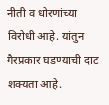नीती व धोरणांच्या विरोधी आहे. यांतुन गैरप्रकार घडण्याची दाट शक्यता आहे.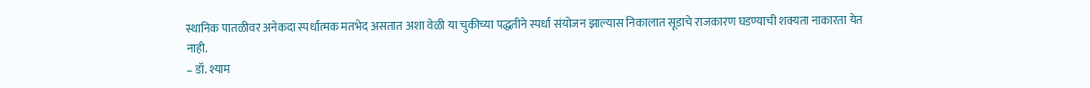स्थानिक पातळीवर अनेकदा स्पर्धात्मक मतभेद असतात अशा वेळी या चुकीच्या पद्धतीने स्पर्धा संयोजन झाल्यास निकालात सूडाचे राजकारण घडण्याची शक्यता नाकारता येत नाही.
– डॉ. श्याम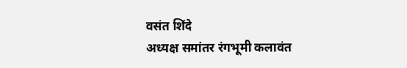वसंत शिंदे
अध्यक्ष समांतर रंगभूमी कलावंत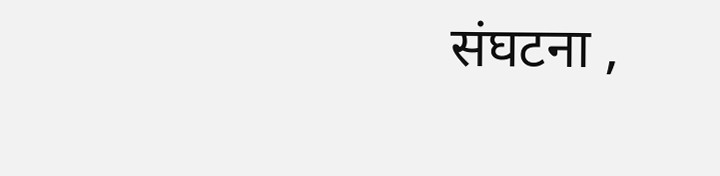संघटना ,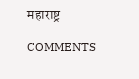महाराष्ट्र

COMMENTS